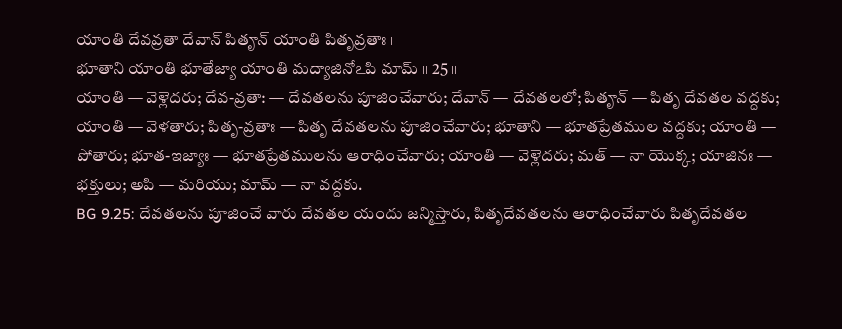యాంతి దేవవ్రతా దేవాన్ పితౄన్ యాంతి పితృవ్రతాః ।
భూతాని యాంతి భూతేజ్యా యాంతి మద్యాజినోఽపి మామ్ ।। 25 ।।
యాంతి — వెళ్లెదరు; దేవ-వ్రతా: — దేవతలను పూజించేవారు; దేవాన్ — దేవతలలో; పితౄన్ — పితృ దేవతల వద్దకు; యాంతి — వెళతారు; పితృ-వ్రతాః — పితృ దేవతలను పూజించేవారు; భూతాని — భూతప్రేతముల వద్దకు; యాంతి — పోతారు; భూత-ఇజ్యాః — భూతప్రేతములను ఆరాధించేవారు; యాంతి — వెళ్లెదరు; మత్ — నా యొక్క; యాజినః — భక్తులు; అపి — మరియు; మామ్ — నా వద్దకు.
BG 9.25: దేవతలను పూజించే వారు దేవతల యందు జన్మిస్తారు, పితృదేవతలను ఆరాధించేవారు పితృదేవతల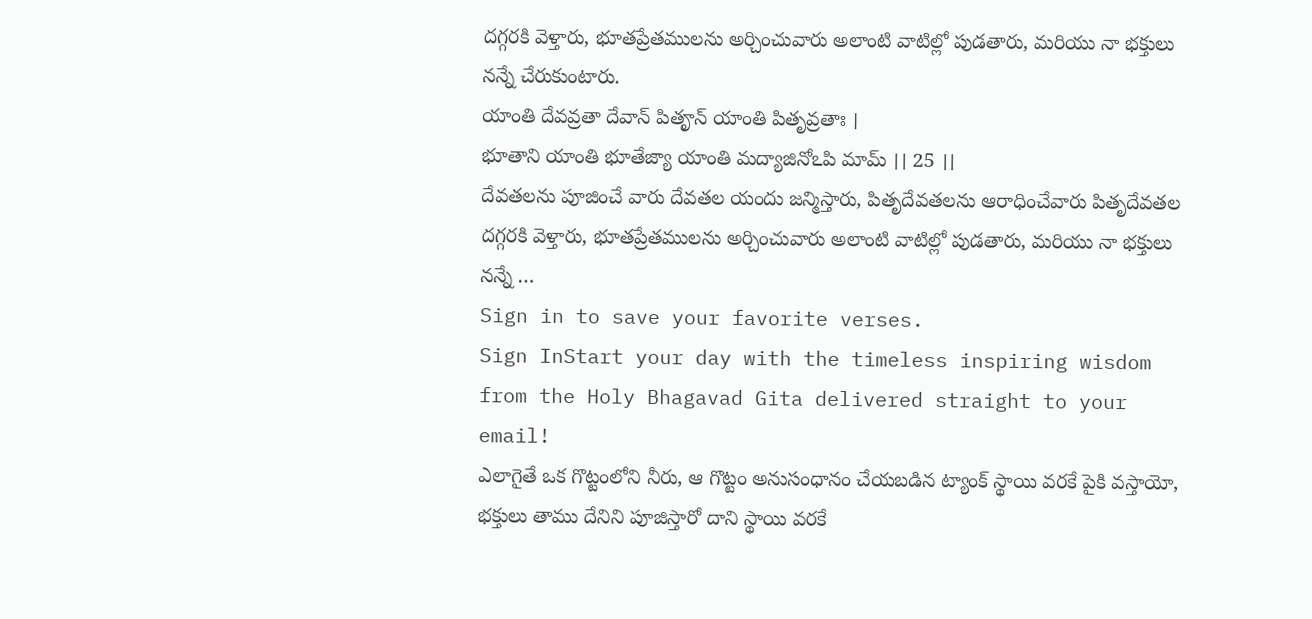దగ్గరకి వెళ్తారు, భూతప్రేతములను అర్చించువారు అలాంటి వాటిల్లో పుడతారు, మరియు నా భక్తులు నన్నే చేరుకుంటారు.
యాంతి దేవవ్రతా దేవాన్ పితౄన్ యాంతి పితృవ్రతాః ।
భూతాని యాంతి భూతేజ్యా యాంతి మద్యాజినోఽపి మామ్ ।। 25 ।।
దేవతలను పూజించే వారు దేవతల యందు జన్మిస్తారు, పితృదేవతలను ఆరాధించేవారు పితృదేవతల దగ్గరకి వెళ్తారు, భూతప్రేతములను అర్చించువారు అలాంటి వాటిల్లో పుడతారు, మరియు నా భక్తులు నన్నే …
Sign in to save your favorite verses.
Sign InStart your day with the timeless inspiring wisdom from the Holy Bhagavad Gita delivered straight to your email!
ఎలాగైతే ఒక గొట్టంలోని నీరు, ఆ గొట్టం అనుసంధానం చేయబడిన ట్యాంక్ స్థాయి వరకే పైకి వస్తాయో, భక్తులు తాము దేనిని పూజిస్తారో దాని స్థాయి వరకే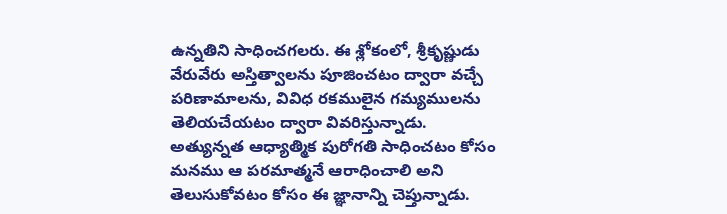ఉన్నతిని సాధించగలరు. ఈ శ్లోకంలో, శ్రీకృష్ణుడు వేరువేరు అస్తిత్వాలను పూజించటం ద్వారా వచ్చే పరిణామాలను, వివిధ రకములైన గమ్యములను తెలియచేయటం ద్వారా వివరిస్తున్నాడు. అత్యున్నత ఆధ్యాత్మిక పురోగతి సాధించటం కోసం మనము ఆ పరమాత్మనే ఆరాధించాలి అని తెలుసుకోవటం కోసం ఈ జ్ఞానాన్ని చెప్తున్నాడు.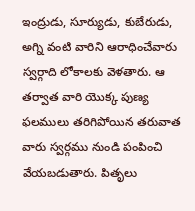ఇంద్రుడు, సూర్యుడు, కుబేరుడు, అగ్ని వంటి వారిని ఆరాధించేవారు స్వర్గాది లోకాలకు వెళతారు. ఆ తర్వాత వారి యొక్క పుణ్య ఫలములు తరిగిపోయిన తరువాత వారు స్వర్గము నుండి పంపించి వేయబడుతారు. పితృలు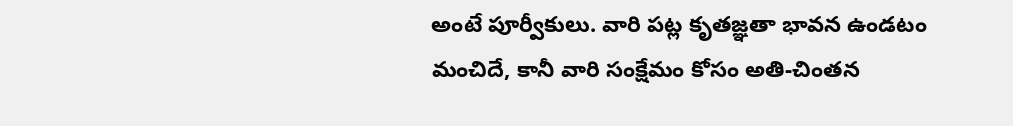అంటే పూర్వీకులు. వారి పట్ల కృతజ్ఞతా భావన ఉండటం మంచిదే, కానీ వారి సంక్షేమం కోసం అతి-చింతన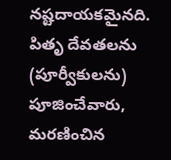నష్టదాయకమైనది. పితృ దేవతలను (పూర్వీకులను) పూజించేవారు, మరణించిన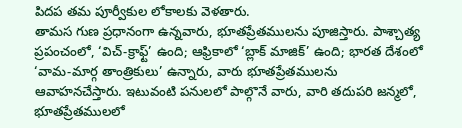పిదప తమ పూర్వీకుల లోకాలకు వెళతారు.
తామస గుణ ప్రధానంగా ఉన్నవారు, భూతప్రేతములను పూజిస్తారు. పాశ్చాత్య ప్రపంచంలో, ‘విచ్-క్రాఫ్ట్’ ఉంది; ఆఫ్రికాలో ‘బ్లాక్ మాజిక్’ ఉంది; భారత దేశంలో ‘వామ-మార్గ తాంత్రికులు’ ఉన్నారు, వారు భూతప్రేతములను ఆవాహనచేస్తారు. ఇటువంటి పనులలో పాల్గొనే వారు, వారి తదుపరి జన్మలో, భూతప్రేతములలో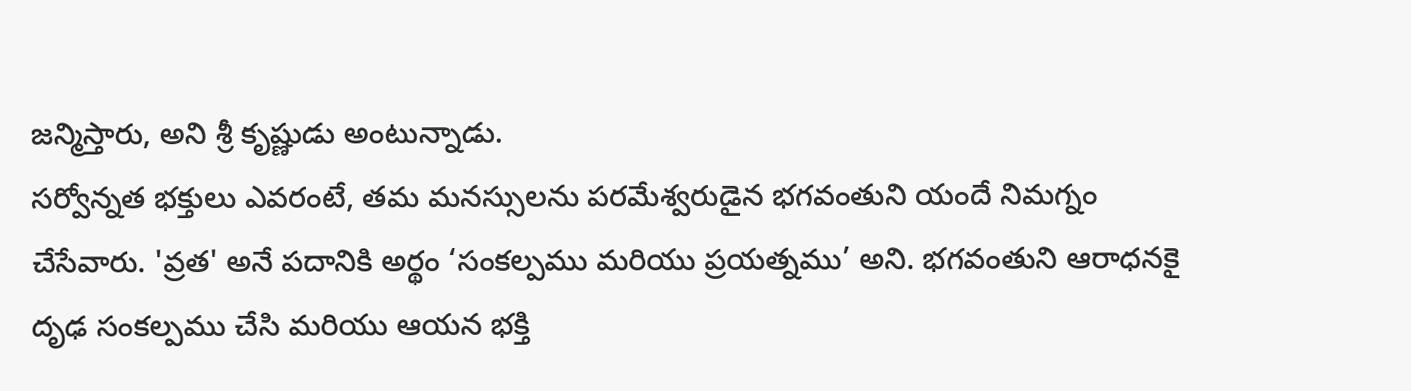జన్మిస్తారు, అని శ్రీ కృష్ణుడు అంటున్నాడు.
సర్వోన్నత భక్తులు ఎవరంటే, తమ మనస్సులను పరమేశ్వరుడైన భగవంతుని యందే నిమగ్నం చేసేవారు. 'వ్రత' అనే పదానికి అర్థం ‘సంకల్పము మరియు ప్రయత్నము’ అని. భగవంతుని ఆరాధనకై దృఢ సంకల్పము చేసి మరియు ఆయన భక్తి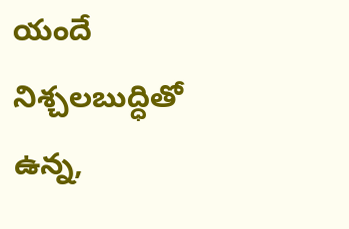యందే నిశ్చలబుద్ధితో ఉన్న,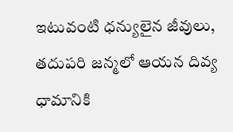ఇటువంటి ధన్యులైన జీవులు, తదుపరి జన్మలో ఆయన దివ్య ధామానికి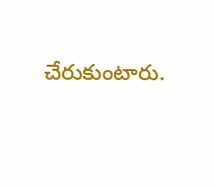చేరుకుంటారు.